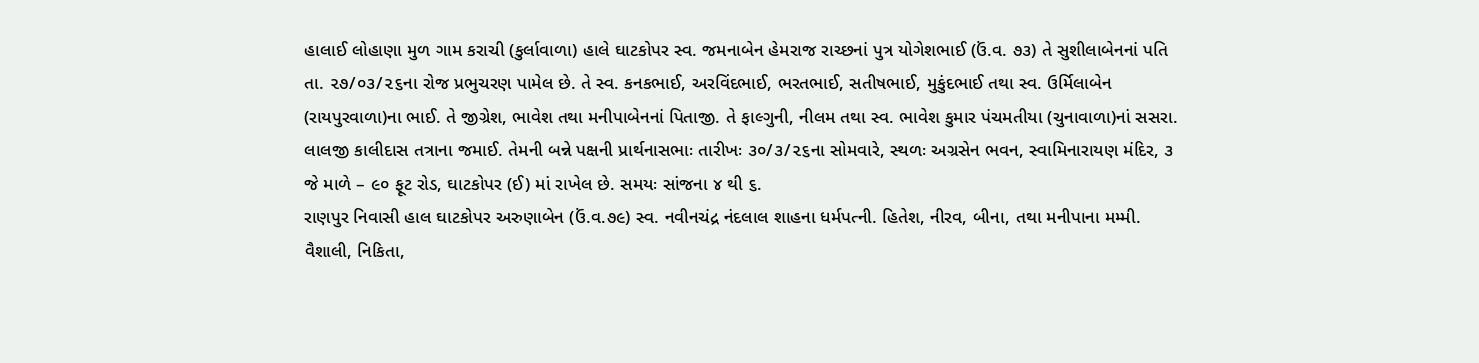હાલાઈ લોહાણા મુળ ગામ કરાચી (કુર્લાવાળા) હાલે ઘાટકોપર સ્વ. જમનાબેન હેમરાજ રાચ્છનાં પુત્ર યોગેશભાઈ (ઉં.વ. ૭૩) તે સુશીલાબેનનાં પતિ તા. ૨૭/૦૩/૨૬ના રોજ પ્રભુચરણ પામેલ છે. તે સ્વ. કનકભાઈ, અરવિંદભાઈ, ભરતભાઈ, સતીષભાઈ, મુકુંદભાઈ તથા સ્વ. ઉર્મિલાબેન (રાયપુરવાળા)ના ભાઈ. તે જીગ્રેશ, ભાવેશ તથા મનીપાબેનનાં પિતાજી. તે ફાલ્ગુની, નીલમ તથા સ્વ. ભાવેશ કુમાર પંચમતીયા (ચુનાવાળા)નાં સસરા. લાલજી કાલીદાસ તત્રાના જમાઈ. તેમની બન્ને પક્ષની પ્રાર્થનાસભાઃ તારીખઃ ૩૦/૩/૨૬ના સોમવારે, સ્થળઃ અગ્રસેન ભવન, સ્વામિનારાયણ મંદિર, ૩ જે માળે – ૯૦ ફૂટ રોડ, ઘાટકોપર (ઈ) માં રાખેલ છે. સમયઃ સાંજના ૪ થી ૬.
રાણપુર નિવાસી હાલ ઘાટકોપર અરુણાબેન (ઉં.વ.૭૯) સ્વ. નવીનચંદ્ર નંદલાલ શાહના ધર્મપત્ની. હિતેશ, નીરવ, બીના, તથા મનીપાના મમ્મી. વૈશાલી, નિકિતા,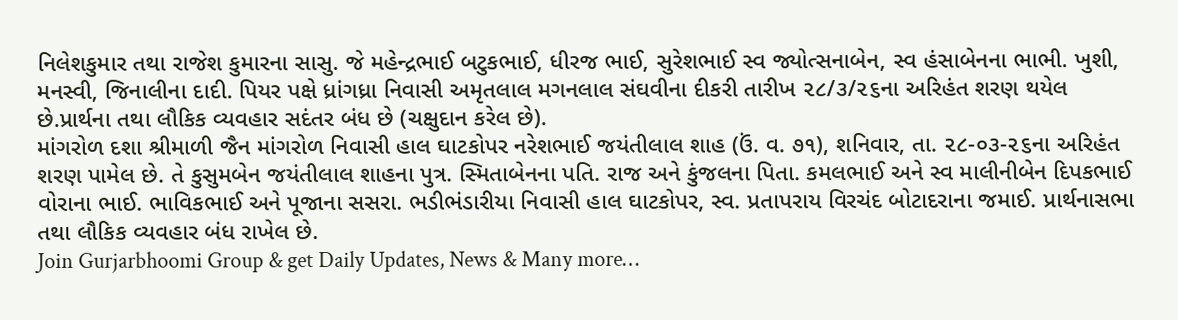નિલેશકુમાર તથા રાજેશ કુમારના સાસુ. જે મહેન્દ્રભાઈ બટુકભાઈ, ધીરજ ભાઈ, સુરેશભાઈ સ્વ જ્યોત્સનાબેન, સ્વ હંસાબેનના ભાભી. ખુશી, મનસ્વી, જિનાલીના દાદી. પિયર પક્ષે ધ્રાંગધ્રા નિવાસી અમૃતલાલ મગનલાલ સંઘવીના દીકરી તારીખ ૨૮/૩/૨૬ના અરિહંત શરણ થયેલ છે.પ્રાર્થના તથા લૌકિક વ્યવહાર સદંતર બંધ છે (ચક્ષુદાન કરેલ છે).
માંગરોળ દશા શ્રીમાળી જૈન માંગરોળ નિવાસી હાલ ઘાટકોપર નરેશભાઈ જયંતીલાલ શાહ (ઉં. વ. ૭૧), શનિવાર, તા. ૨૮-૦૩-૨૬ના અરિહંત શરણ પામેલ છે. તે કુસુમબેન જયંતીલાલ શાહના પુત્ર. સ્મિતાબેનના પતિ. રાજ અને કુંજલના પિતા. કમલભાઈ અને સ્વ માલીનીબેન દિપકભાઈ વોરાના ભાઈ. ભાવિકભાઈ અને પૂજાના સસરા. ભડીભંડારીયા નિવાસી હાલ ઘાટકોપર, સ્વ. પ્રતાપરાય વિરચંદ બોટાદરાના જમાઈ. પ્રાર્થનાસભા તથા લૌકિક વ્યવહાર બંધ રાખેલ છે.
Join Gurjarbhoomi Group & get Daily Updates, News & Many more…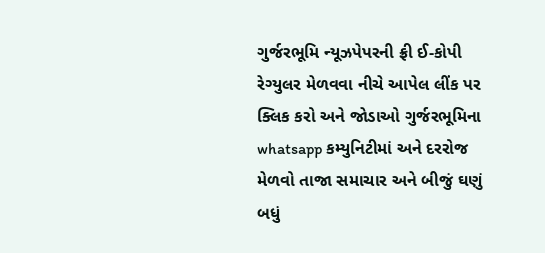ગુર્જરભૂમિ ન્યૂઝપેપરની ફ્રી ઈ-કોપી રેગ્યુલર મેળવવા નીચે આપેલ લીંક પર ક્લિક કરો અને જોડાઓ ગુર્જરભૂમિના whatsapp કમ્યુનિટીમાં અને દરરોજ મેળવો તાજા સમાચાર અને બીજું ઘણું બધું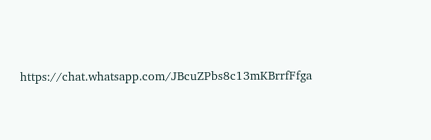https://chat.whatsapp.com/JBcuZPbs8c13mKBrrfFfga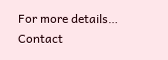For more details… Contact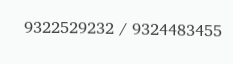9322529232 / 9324483455